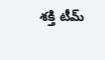శక్తి టీమ్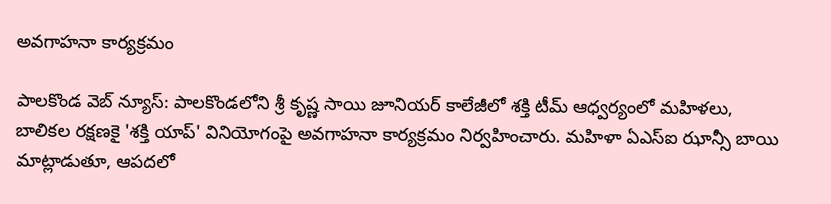అవగాహనా కార్యక్రమం

పాలకొండ వెబ్ న్యూస్: పాలకొండలోని శ్రీ కృష్ణ సాయి జూనియర్ కాలేజీలో శక్తి టీమ్ ఆధ్వర్యంలో మహిళలు, బాలికల రక్షణకై 'శక్తి యాప్' వినియోగంపై అవగాహనా కార్యక్రమం నిర్వహించారు. మహిళా ఏఎస్ఐ ఝాన్సీ బాయి మాట్లాడుతూ, ఆపదలో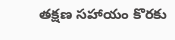తక్షణ సహాయం కొరకు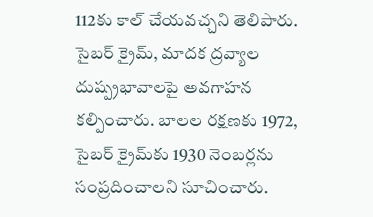112కు కాల్ చేయవచ్చని తెలిపారు. సైబర్ క్రైమ్, మాదక ద్రవ్యాల దుష్ప్రభావాలపై అవగాహన కల్పించారు. బాలల రక్షణకు 1972, సైబర్ క్రైమ్‌కు 1930 నెంబర్లను సంప్రదించాలని సూచించారు.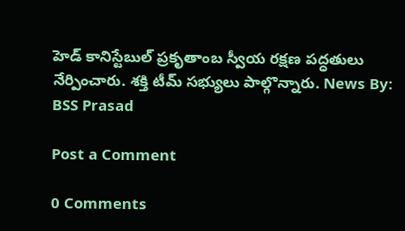హెడ్ కానిస్టేబుల్ ప్రకృతాంబ స్వీయ రక్షణ పద్ధతులు నేర్పించారు. శక్తి టీమ్ సభ్యులు పాల్గొన్నారు. News By: BSS Prasad

Post a Comment

0 Comments